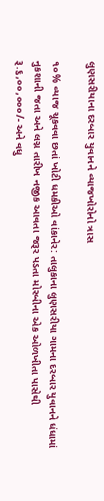લુણસરીયાના દરબાર યુવાનને વ્યાજખોરોનો ત્રાસ

૧૦% વ્યાજ ચૂકવવા છતાં ખોટી ધમકીઓ વાંકાનેર: તાલુકાના લુણસરીયા ગામના દરબાર યુવાનને ધંધામાં નુકશાની જતા અને લગ્ન તારીખ નજીક આવતા જરૂર પડતા મોરબીના એક ઓળખીતા પાસેથી રૂ.૬,૦૦,૦૦૦/- અને વધુ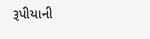રૂપીયાની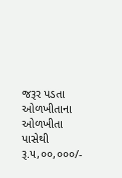જરૂર પડતા ઓળખીતાના ઓળખીતા પાસેથી રૂ.૫,૦૦,૦૦૦/-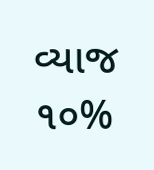વ્યાજ ૧૦%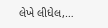લેખે લીધેલ,…